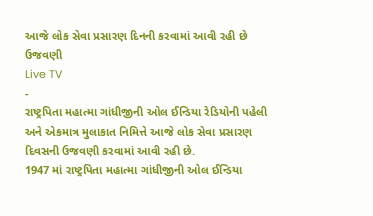આજે લોક સેવા પ્રસારણ દિનની કરવામાં આવી રહી છે ઉજવણી
Live TV
-
રાષ્ટ્રપિતા મહાત્મા ગાંધીજીની ઓલ ઈન્ડિયા રેડિયોની પહેલી અને એકમાત્ર મુલાકાત નિમિત્તે આજે લોક સેવા પ્રસારણ દિવસની ઉજવણી કરવામાં આવી રહી છે.
1947 માં રાષ્ટ્રપિતા મહાત્મા ગાંધીજીની ઓલ ઈન્ડિયા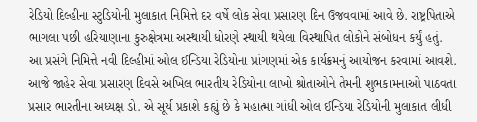રેડિયો દિલ્હીના સ્ટુડિયોની મુલાકાત નિમિત્તે દર વર્ષે લોક સેવા પ્રસારણ દિન ઉજવવામાં આવે છે. રાષ્ટ્રપિતાએ ભાગલા પછી હરિયાણાના કુરુક્ષેત્રમા અસ્થાયી ધોરણે સ્થાયી થયેલા વિસ્થાપિત લોકોને સંબોધન કર્યું હતું. આ પ્રસંગે નિમિત્તે નવી દિલ્હીમાં ઓલ ઈન્ડિયા રેડિયોના પ્રાંગણમાં એક કાર્યક્રમનું આયોજન કરવામાં આવશે. આજે જાહેર સેવા પ્રસારણ દિવસે અખિલ ભારતીય રેડિયોના લાખો શ્રોતાઓને તેમની શુભકામનાઓ પાઠવતા પ્રસાર ભારતીના અધ્યક્ષ ડો. એ સૂર્ય પ્રકાશે કહ્યું છે કે મહાત્મા ગાંધી ઓલ ઈન્ડિયા રેડિયોની મુલાકાત લીધી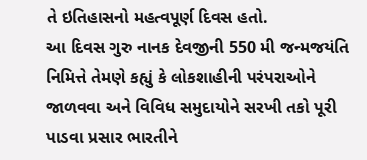તે ઇતિહાસનો મહત્વપૂર્ણ દિવસ હતો.
આ દિવસ ગુરુ નાનક દેવજીની 550 મી જન્મજયંતિ નિમિત્તે તેમણે કહ્યું કે લોકશાહીની પરંપરાઓને જાળવવા અને વિવિધ સમુદાયોને સરખી તકો પૂરી પાડવા પ્રસાર ભારતીને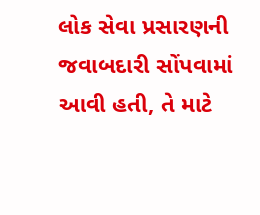લોક સેવા પ્રસારણની જવાબદારી સોંપવામાં આવી હતી, તે માટે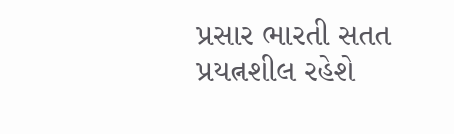પ્રસાર ભારતી સતત પ્રયત્નશીલ રહેશે